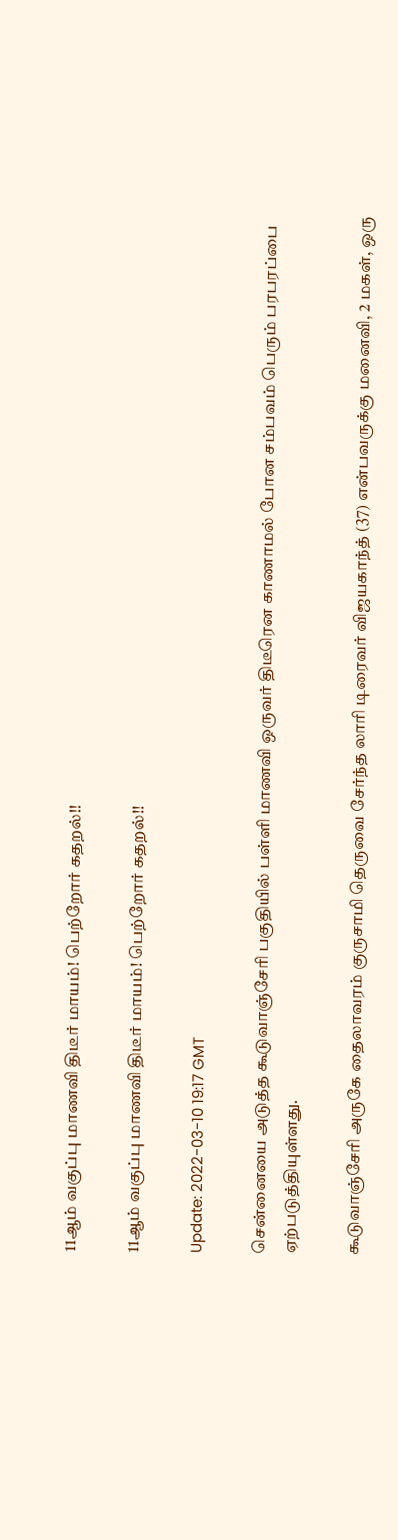11ஆம் வகுப்பு மாணவி திடீர் மாயம்! பெற்றோர் கதறல்!!

11ஆம் வகுப்பு மாணவி திடீர் மாயம்! பெற்றோர் கதறல்!!

Update: 2022-03-10 19:17 GMT

சென்னையை அடுத்த கூடுவாஞ்சேரி பகுதியில் பள்ளி மாணவி ஒருவர் திடீரென காணாமல் போன சம்பவம் பெரும் பரபரப்பை ஏற்படுத்தியுள்ளது.

கூடுவாஞ்சேரி அருகே தைலாவரம் குருசாமி தெருவை சேர்ந்த லாரி டிரைவர் விஜயகாந்த் (37) என்பவருக்கு மனைவி, 2 மகள், ஒரு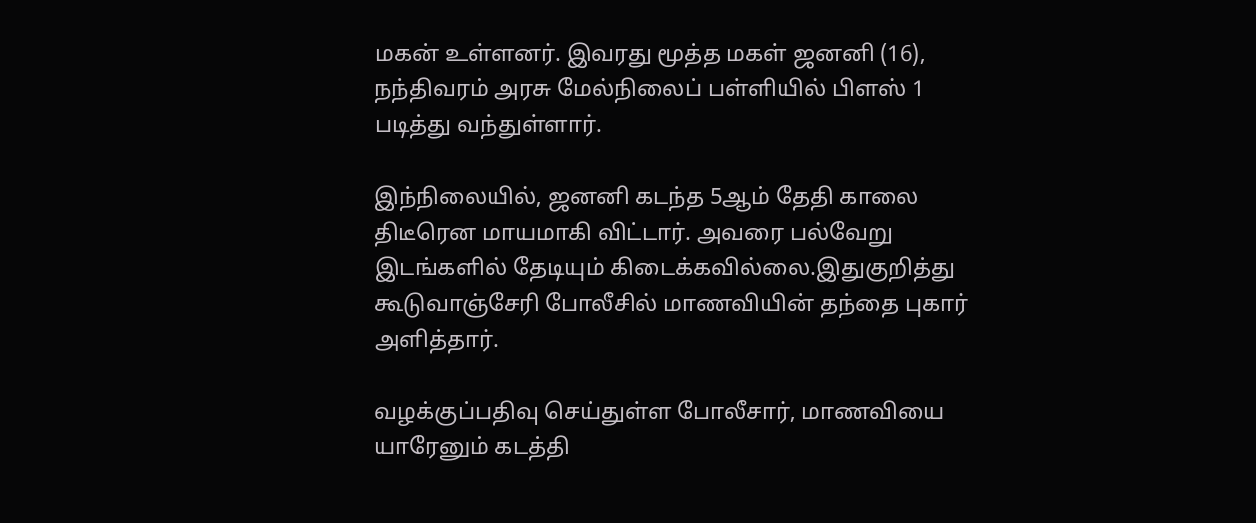மகன் உள்ளனர். இவரது மூத்த மகள் ஜனனி (16), நந்திவரம் அரசு மேல்நிலைப் பள்ளியில் பிளஸ் 1 படித்து வந்துள்ளார்.

இந்நிலையில், ஜனனி கடந்த 5ஆம் தேதி காலை திடீரென மாயமாகி விட்டார். அவரை பல்வேறு இடங்களில் தேடியும் கிடைக்கவில்லை.இதுகுறித்து கூடுவாஞ்சேரி போலீசில் மாணவியின் தந்தை புகார் அளித்தார்.

வழக்குப்பதிவு செய்துள்ள போலீசார், மாணவியை யாரேனும் கடத்தி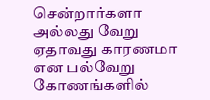சென்றார்களா அல்லது வேறு ஏதாவது காரணமா என பல்வேறு கோணங்களில்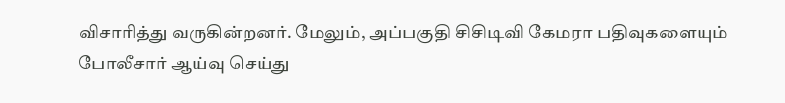விசாரித்து வருகின்றனர். மேலும், அப்பகுதி சிசிடிவி கேமரா பதிவுகளையும் போலீசார் ஆய்வு செய்து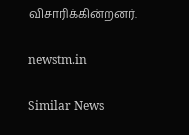விசாரிக்கின்றனர்.

newstm.in

Similar News